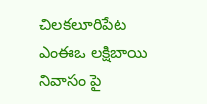చిలకలూరిపేట ఎంఈఒ లక్షిబాయి నివాసం పై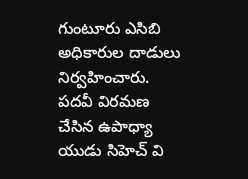గుంటూరు ఎసిబి అధికారుల దాడులు నిర్వహించారు. పదవీ విరమణ చేసిన ఉపాధ్యా యుడు సిహెచ్ వి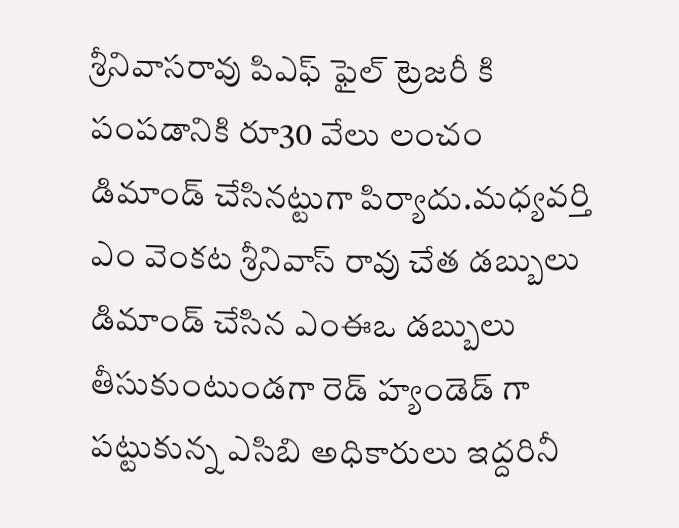శ్రీనివాసరావు పిఎఫ్ ఫైల్ ట్రెజరీ కి పంపడానికి రూ30 వేలు లంచం డిమాండ్ చేసినట్టుగా పిర్యాదు.మధ్యవర్తి ఎం వెంకట శ్రీనివాస్ రావు చేత డబ్బులు డిమాండ్ చేసిన ఎంఈఒ డబ్బులు తీసుకుంటుండగా రెడ్ హ్యండెడ్ గా పట్టుకున్న ఎసిబి అధికారులు ఇద్దరినీ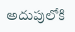అదుపులోకి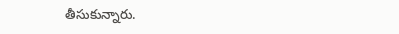తీసుకున్నారు.